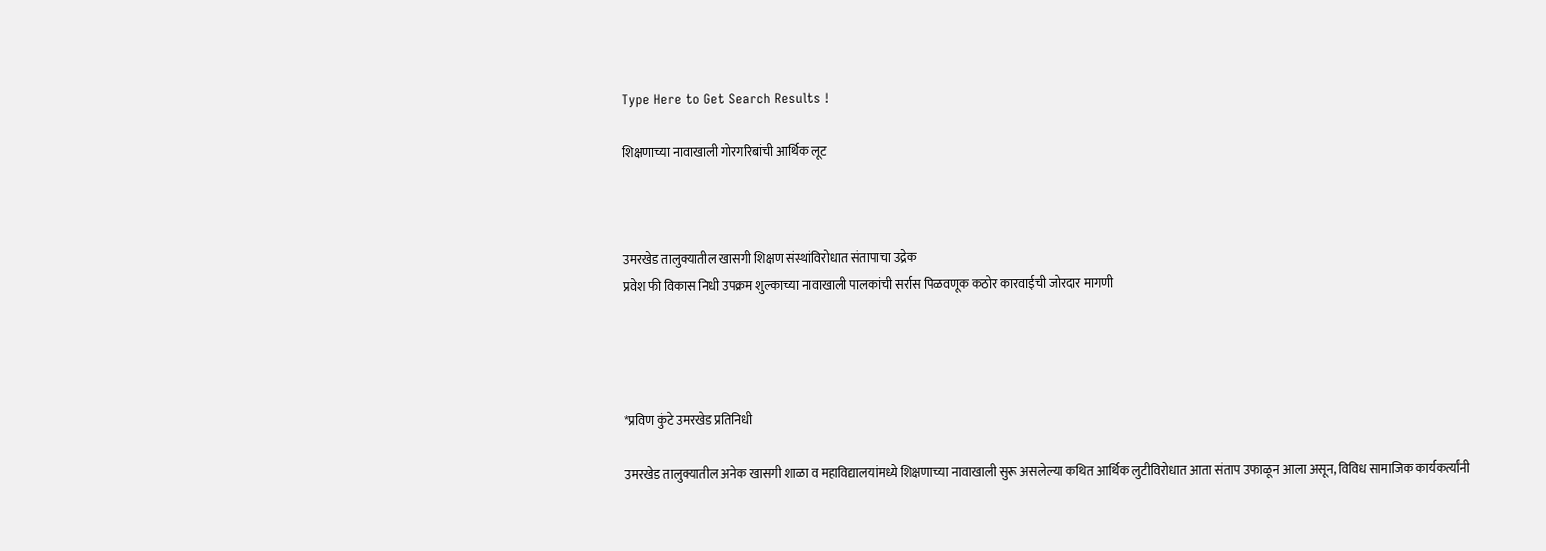Type Here to Get Search Results !

शिक्षणाच्या नावाखाली गोरगरिबांची आर्थिक लूट



उमरखेड तालुक्यातील खासगी शिक्षण संस्थांविरोधात संतापाचा उद्रेक
प्रवेश फी विकास निधी उपक्रम शुल्काच्या नावाखाली पालकांची सर्रास पिळवणूक कठोर कारवाईची जोरदार मागणी




*प्रविण कुंटे उमरखेड प्रतिनिधी

उमरखेड तालुक्यातील अनेक खासगी शाळा व महाविद्यालयांमध्ये शिक्षणाच्या नावाखाली सुरू असलेल्या कथित आर्थिक लुटीविरोधात आता संताप उफाळून आला असून, विविध सामाजिक कार्यकर्त्यांनी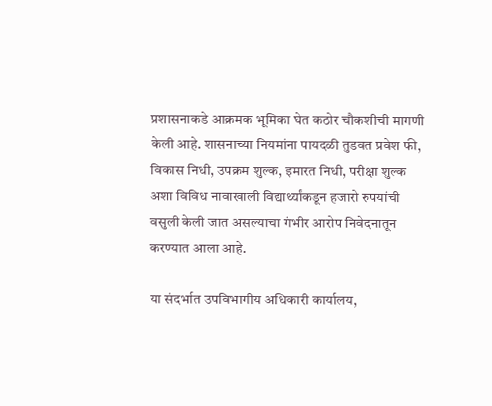प्रशासनाकडे आक्रमक भूमिका घेत कठोर चौकशीची मागणी केली आहे. शासनाच्या नियमांना पायदळी तुडवत प्रवेश फी, विकास निधी, उपक्रम शुल्क, इमारत निधी, परीक्षा शुल्क अशा विविध नावाखाली विद्यार्थ्यांकडून हजारो रुपयांची वसुली केली जात असल्याचा गंभीर आरोप निवेदनातून करण्यात आला आहे.

या संदर्भात उपविभागीय अधिकारी कार्यालय,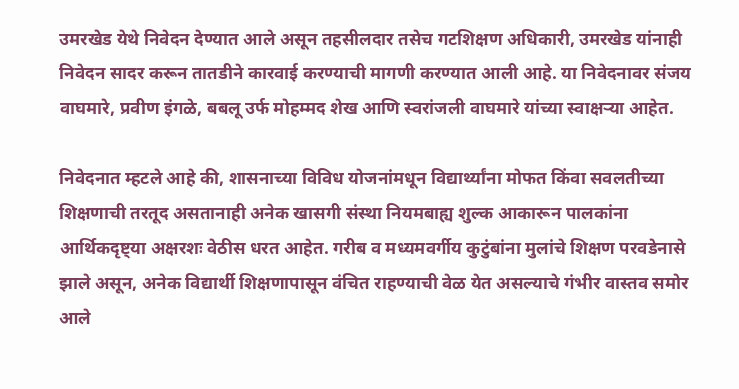उमरखेड येथे निवेदन देण्यात आले असून तहसीलदार तसेच गटशिक्षण अधिकारी, उमरखेड यांनाही निवेदन सादर करून तातडीने कारवाई करण्याची मागणी करण्यात आली आहे. या निवेदनावर संजय वाघमारे, प्रवीण इंगळे, बबलू उर्फ मोहम्मद शेख आणि स्वरांजली वाघमारे यांच्या स्वाक्षऱ्या आहेत.

निवेदनात म्हटले आहे की, शासनाच्या विविध योजनांमधून विद्यार्थ्यांना मोफत किंवा सवलतीच्या शिक्षणाची तरतूद असतानाही अनेक खासगी संस्था नियमबाह्य शुल्क आकारून पालकांना आर्थिकदृष्ट्या अक्षरशः वेठीस धरत आहेत. गरीब व मध्यमवर्गीय कुटुंबांना मुलांचे शिक्षण परवडेनासे झाले असून, अनेक विद्यार्थी शिक्षणापासून वंचित राहण्याची वेळ येत असल्याचे गंभीर वास्तव समोर आले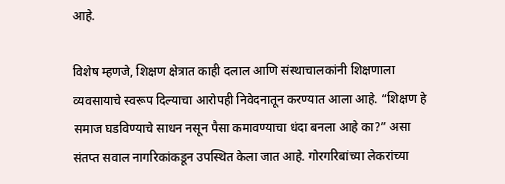आहे.

विशेष म्हणजे, शिक्षण क्षेत्रात काही दलाल आणि संस्थाचालकांनी शिक्षणाला व्यवसायाचे स्वरूप दिल्याचा आरोपही निवेदनातून करण्यात आला आहे. “शिक्षण हे समाज घडविण्याचे साधन नसून पैसा कमावण्याचा धंदा बनला आहे का?” असा संतप्त सवाल नागरिकांकडून उपस्थित केला जात आहे. गोरगरिबांच्या लेकरांच्या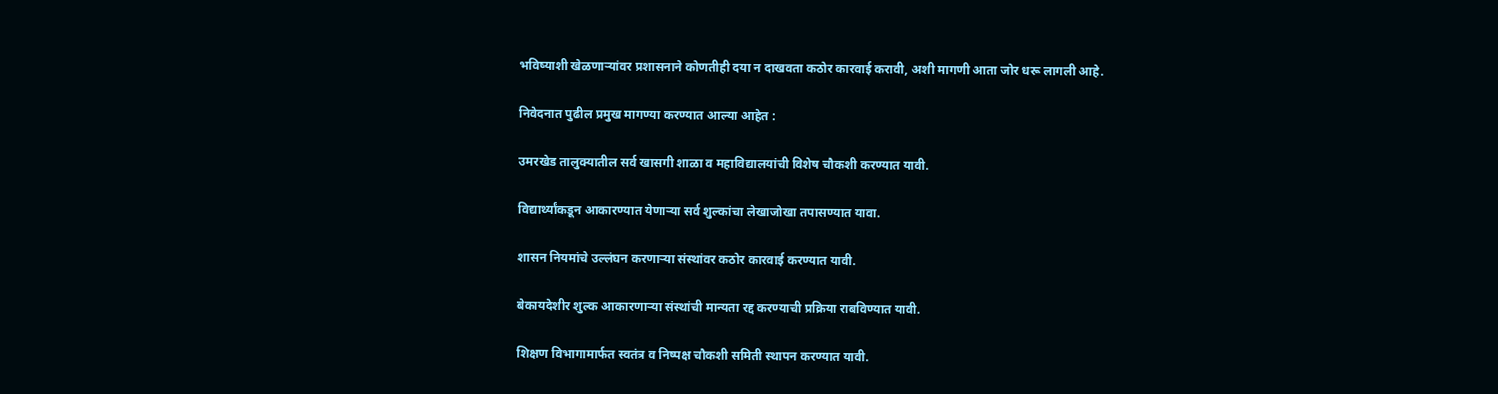भविष्याशी खेळणाऱ्यांवर प्रशासनाने कोणतीही दया न दाखवता कठोर कारवाई करावी, अशी मागणी आता जोर धरू लागली आहे.

निवेदनात पुढील प्रमुख मागण्या करण्यात आल्या आहेत :

उमरखेड तालुक्यातील सर्व खासगी शाळा व महाविद्यालयांची विशेष चौकशी करण्यात यावी.

विद्यार्थ्यांकडून आकारण्यात येणाऱ्या सर्व शुल्कांचा लेखाजोखा तपासण्यात यावा.

शासन नियमांचे उल्लंघन करणाऱ्या संस्थांवर कठोर कारवाई करण्यात यावी.

बेकायदेशीर शुल्क आकारणाऱ्या संस्थांची मान्यता रद्द करण्याची प्रक्रिया राबविण्यात यावी.

शिक्षण विभागामार्फत स्वतंत्र व निष्पक्ष चौकशी समिती स्थापन करण्यात यावी.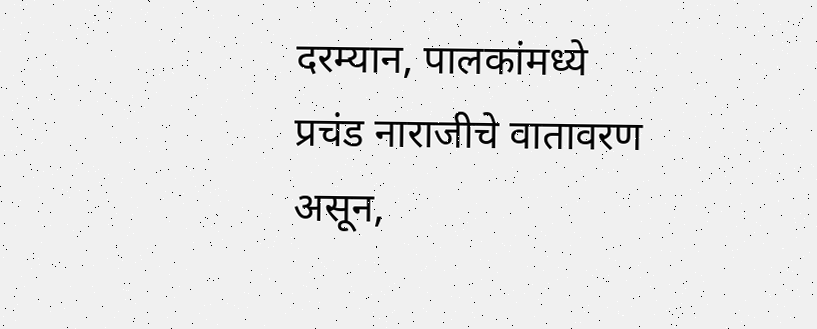दरम्यान, पालकांमध्ये प्रचंड नाराजीचे वातावरण असून,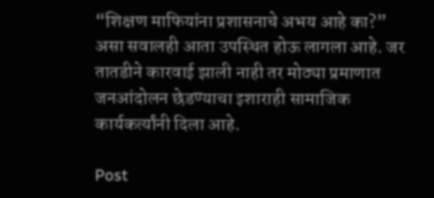“शिक्षण माफियांना प्रशासनाचे अभय आहे का?” असा सवालही आता उपस्थित होऊ लागला आहे. जर तातडीने कारवाई झाली नाही तर मोठ्या प्रमाणात जनआंदोलन छेडण्याचा इशाराही सामाजिक कार्यकर्त्यांनी दिला आहे.

Post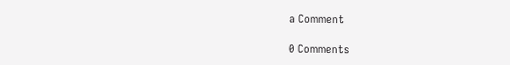a Comment

0 Comments